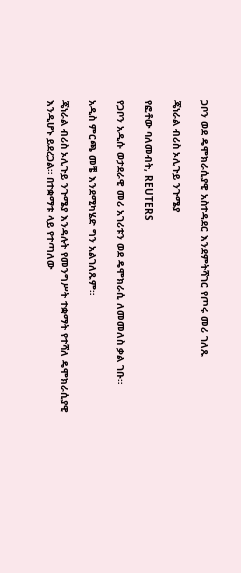ጋቦን ወደ ዴሞክራሲያዊ አስተዳደር እንደምትሻገር የጦሩ መሪ ገለጹ

ጄነራል ብሪስ ኦሊጉይ ንጉሜያ

የፎቶው ባለመብት, REUTERS

የጋቦን አዲሱ ወታደራዊ መሪ አገሪቱን ወደ ዴሞክራሲ ለመመለስ ቃል ገቡ።

አዲስ ምርጫ መቼ እንደሚካሄድ ግን አልገለጹም።

ጄነራል ብሪስ ኦሊጉይ ንጉሜያ እንዳሉት የመንግሥት ተቋማት የተሻለ ዴሞክራሲያዊ እንዲሆኑ ይደረጋል። በተቋማቱ ላይ የተጣለው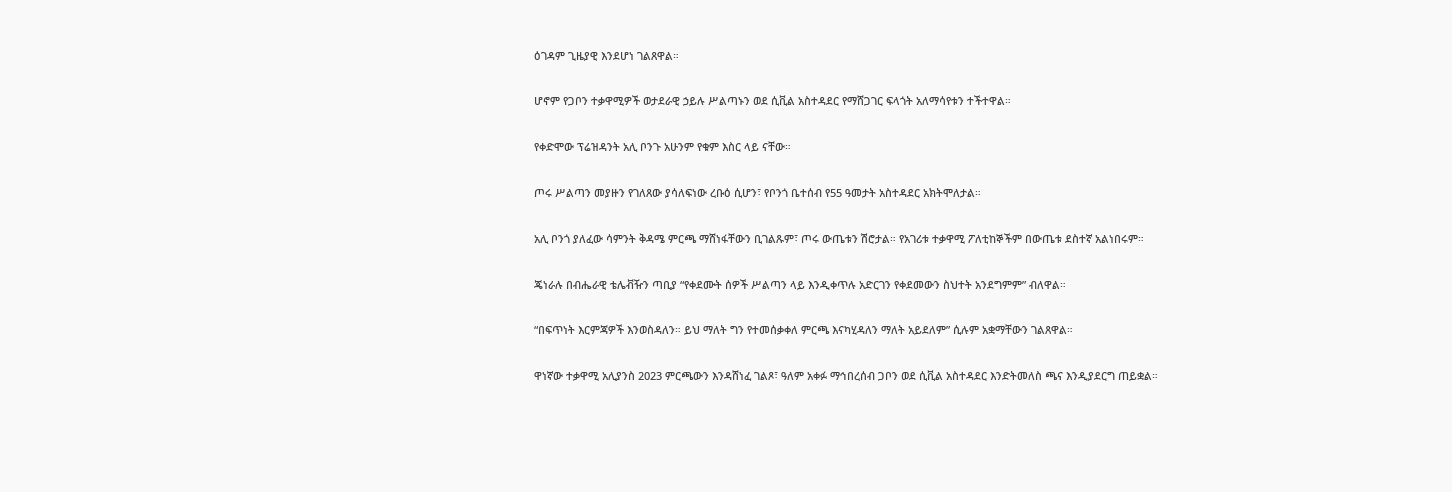ዕገዳም ጊዜያዊ እንደሆነ ገልጸዋል።

ሆኖም የጋቦን ተቃዋሚዎች ወታደራዊ ኃይሉ ሥልጣኑን ወደ ሲቪል አስተዳደር የማሸጋገር ፍላጎት አለማሳየቱን ተችተዋል።

የቀድሞው ፕሬዝዳንት አሊ ቦንጉ አሁንም የቁም እስር ላይ ናቸው።

ጦሩ ሥልጣን መያዙን የገለጸው ያሳለፍነው ረቡዕ ሲሆን፣ የቦንጎ ቤተሰብ የ55 ዓመታት አስተዳደር አክትሞለታል።

አሊ ቦንጎ ያለፈው ሳምንት ቅዳሜ ምርጫ ማሸነፋቸውን ቢገልጹም፣ ጦሩ ውጤቱን ሽሮታል። የአገሪቱ ተቃዋሚ ፖለቲከኞችም በውጤቱ ደስተኛ አልነበሩም።

ጄነራሉ በብሔራዊ ቴሌቭዥን ጣቢያ “የቀደሙት ሰዎች ሥልጣን ላይ እንዲቀጥሉ አድርገን የቀደመውን ስህተት አንደግምም” ብለዋል።

“በፍጥነት እርምጃዎች እንወስዳለን። ይህ ማለት ግን የተመሰቃቀለ ምርጫ እናካሂዳለን ማለት አይደለም” ሲሉም አቋማቸውን ገልጸዋል።

ዋነኛው ተቃዋሚ አሊያንስ 2023 ምርጫውን እንዳሸነፈ ገልጾ፣ ዓለም አቀፉ ማኅበረሰብ ጋቦን ወደ ሲቪል አስተዳደር እንድትመለስ ጫና እንዲያደርግ ጠይቋል።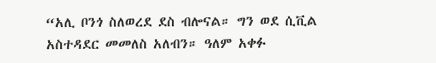“አሊ ቦንጎ ስለወረደ ደስ ብሎናል። ግን ወደ ሲቪል አስተዳደር መመለስ አለብን። ዓለም አቀፉ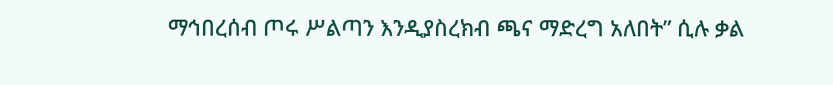ማኅበረሰብ ጦሩ ሥልጣን እንዲያስረክብ ጫና ማድረግ አለበት” ሲሉ ቃል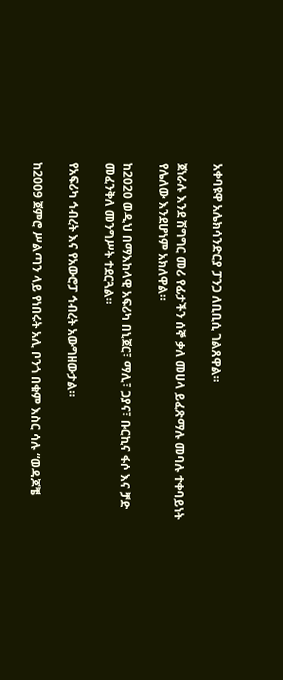አቀባዩዋ አሌክሳንድርያ ፓንጋ ለቢቢሲ ገልጸዋል።

ጀነራሉ እንደ ሽግግር መሪ የፊታችን ሰኞ ቃለ መሀላ ይፈጽማሉ መባሉ ተቀባይነት የሌለው እንደሆነም አክለዋል።

ከ2020 ወዲህ በማእከላዊ አፍሪካ በኒጀር፣ ማሊ፣ ጋያና፣ ቡርኪና ፋሶ እና ቻድ መፈንቅለ መንግሥት ተደርጓል።

የአፍሪካ ኅብረት እና የአውሮፓ ኅብረት አውግዘውታል።

ከ2009 ጀምሮ ሥልጣን ላይ የነበሩት አሊ ቦንጎ በቁም እስር ሳሉ “ወዳጆቼ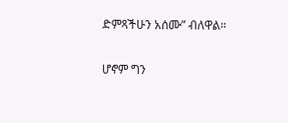ድምጻችሁን አሰሙ” ብለዋል።

ሆኖም ግን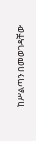ከሥልጣን በመወገዳቸው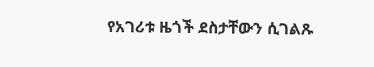የአገሪቱ ዜጎች ደስታቸውን ሲገልጹ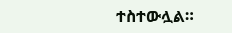ተስተውሏል።